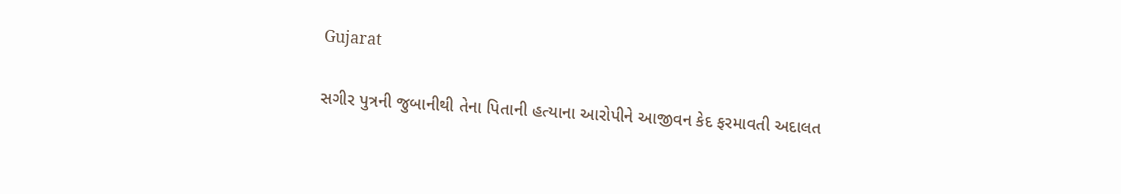Gujarat

સગીર પુત્રની જુબાનીથી તેના પિતાની હત્યાના આરોપીને આજીવન કેદ ફરમાવતી અદાલત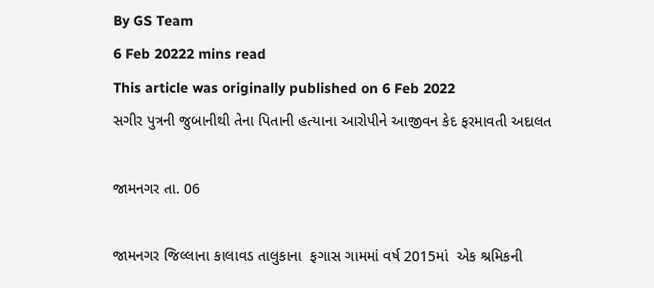By GS Team
6 Feb 20222 mins read
This article was originally published on 6 Feb 2022
સગીર પુત્રની જુબાનીથી તેના પિતાની હત્યાના આરોપીને આજીવન કેદ ફરમાવતી અદાલત

જામનગર તા. 06

જામનગર જિલ્લાના કાલાવડ તાલુકાના  ફગાસ ગામમાં વર્ષ 2015માં  એક શ્રમિકની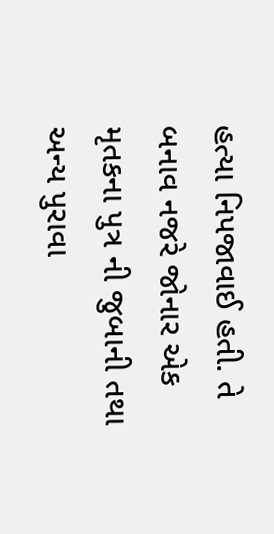હત્યા નિપજાવાઈ હતી. તે બનાવ નજરે જોનાર એક મૃતકના પુત્ર ની જુબાની તથા અન્ય પુરાવા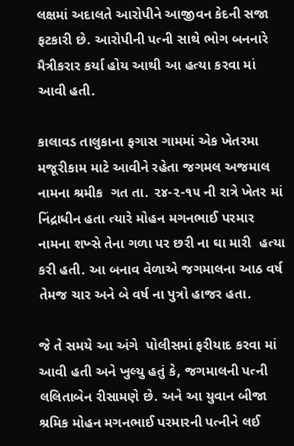લક્ષમાં અદાલતે આરોપીને આજીવન કેદની સજા ફટકારી છે. આરોપીની પત્ની સાથે ભોગ બનનારે મૈત્રીકરાર કર્યા હોય આથી આ હત્યા કરવા માં આવી હતી.

કાલાવડ તાલુકાના ફગાસ ગામમાં એક ખેતરમા મજૂરીકામ માટે આવીને રહેતા જગમલ અજમાલ નામના શ્રમીક  ગત તા. ૨૪-૨-૧૫ ની રાત્રે ખેતર માં નિંદ્રાધીન હતા ત્યારે મોહન મગનભાઈ પરમાર નામના શખ્સે તેના ગળા પર છરી ના ઘા મારી  હત્યા કરી હતી. આ બનાવ વેળાએ જગમાલના આઠ વર્ષ તેમજ ચાર અને બે વર્ષ ના પુત્રો હાજર હતા.

જે તે સમયે આ અંગે  પોલીસમાં ફરીયાદ કરવા માં આવી હતી અને ખુલ્યુ હતું કે, જગમાલની પત્ની લલિતાબેન રીસામણે છે. અને આ યુવાન બીજા શ્રમિક મોહન મગનભાઈ પરમારની પત્નીને લઈ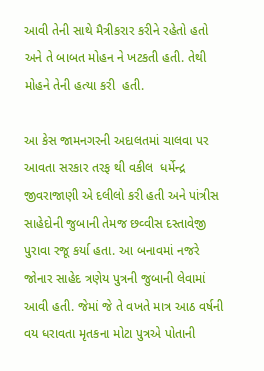આવી તેની સાથે મૈત્રીકરાર કરીને રહેતો હતો અને તે બાબત મોહન ને ખટકતી હતી. તેથી મોહને તેની હત્યા કરી  હતી.

આ કેસ જામનગરની અદાલતમાં ચાલવા પર આવતા સરકાર તરફ થી વકીલ  ધર્મેન્દ્ર જીવરાજાણી એ દલીલો કરી હતી અને પાંત્રીસ સાહેદોની જુબાની તેમજ છવ્વીસ દસ્તાવેજી પુરાવા રજૂ કર્યા હતા. આ બનાવમાં નજરે જોનાર સાહેદ ત્રણેય પુત્રની જુબાની લેવામાં આવી હતી. જેમાં જે તે વખતે માત્ર આઠ વર્ષની વય ધરાવતા મૃતકના મોટા પુત્રએ પોતાની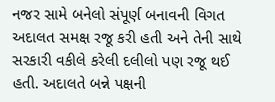નજર સામે બનેલો સંપૂર્ણ બનાવની વિગત અદાલત સમક્ષ રજૂ કરી હતી અને તેની સાથે સરકારી વકીલે કરેલી દલીલો પણ રજૂ થઈ હતી. અદાલતે બન્ને પક્ષની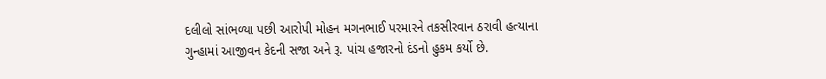દલીલો સાંભળ્યા પછી આરોપી મોહન મગનભાઈ પરમારને તકસીરવાન ઠરાવી હત્યાના ગુન્હામાં આજીવન કેદની સજા અને રૂ. પાંચ હજારનો દંડનો હુકમ કર્યો છે.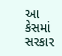આ કેસમાં સરકાર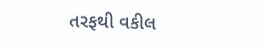તરફથી વકીલ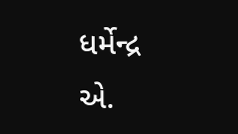ધર્મેન્દ્ર એ.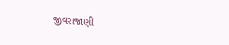જીવરાજાણી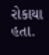રોકાયા હતા.